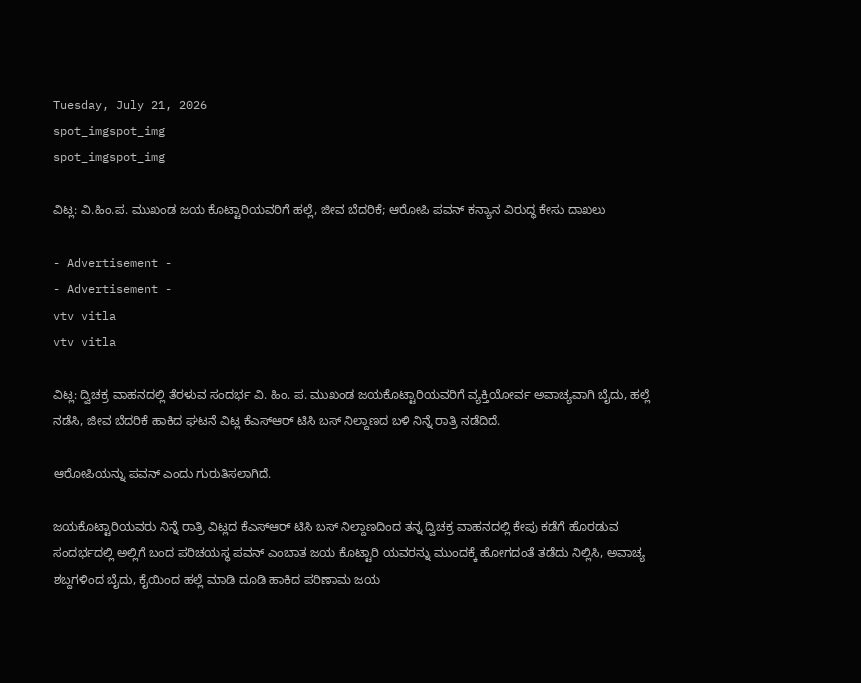Tuesday, July 21, 2026
spot_imgspot_img
spot_imgspot_img

ವಿಟ್ಲ: ವಿ.ಹಿಂ.ಪ. ಮುಖಂಡ ಜಯ ಕೊಟ್ಟಾರಿಯವರಿಗೆ ಹಲ್ಲೆ, ಜೀವ ಬೆದರಿಕೆ; ಆರೋಪಿ ಪವನ್ ಕನ್ಯಾನ ವಿರುದ್ಧ ಕೇಸು ದಾಖಲು

- Advertisement -
- Advertisement -
vtv vitla
vtv vitla

ವಿಟ್ಲ: ದ್ವಿಚಕ್ರ ವಾಹನದಲ್ಲಿ ತೆರಳುವ ಸಂದರ್ಭ ವಿ. ಹಿಂ. ಪ. ಮುಖಂಡ ಜಯಕೊಟ್ಟಾರಿಯವರಿಗೆ ವ್ಯಕ್ತಿಯೋರ್ವ ಅವಾಚ್ಯವಾಗಿ ಬೈದು, ಹಲ್ಲೆ ನಡೆಸಿ, ಜೀವ ಬೆದರಿಕೆ ಹಾಕಿದ ಘಟನೆ ವಿಟ್ಲ ಕೆಎಸ್ಆರ್ ಟಿಸಿ ಬಸ್ ನಿಲ್ದಾಣದ ಬಳಿ ನಿನ್ನೆ ರಾತ್ರಿ ನಡೆದಿದೆ.

ಆರೋಪಿಯನ್ನು ಪವನ್ ಎಂದು ಗುರುತಿಸಲಾಗಿದೆ.

ಜಯಕೊಟ್ಟಾರಿಯವರು ನಿನ್ನೆ ರಾತ್ರಿ ವಿಟ್ಲದ ಕೆಎಸ್ಆರ್ ಟಿಸಿ ಬಸ್ ನಿಲ್ದಾಣದಿಂದ ತನ್ನ ದ್ವಿಚಕ್ರ ವಾಹನದಲ್ಲಿ ಕೇಪು ಕಡೆಗೆ ಹೊರಡುವ ಸಂದರ್ಭದಲ್ಲಿ ಅಲ್ಲಿಗೆ ಬಂದ ಪರಿಚಯಸ್ಥ ಪವನ್ ಎಂಬಾತ ಜಯ ಕೊಟ್ಟಾರಿ ಯವರನ್ನು ಮುಂದಕ್ಕೆ ಹೋಗದಂತೆ ತಡೆದು ನಿಲ್ಲಿಸಿ, ಅವಾಚ್ಯ ಶಬ್ದಗಳಿಂದ ಬೈದು, ಕೈಯಿಂದ ಹಲ್ಲೆ ಮಾಡಿ ದೂಡಿ ಹಾಕಿದ ಪರಿಣಾಮ ಜಯ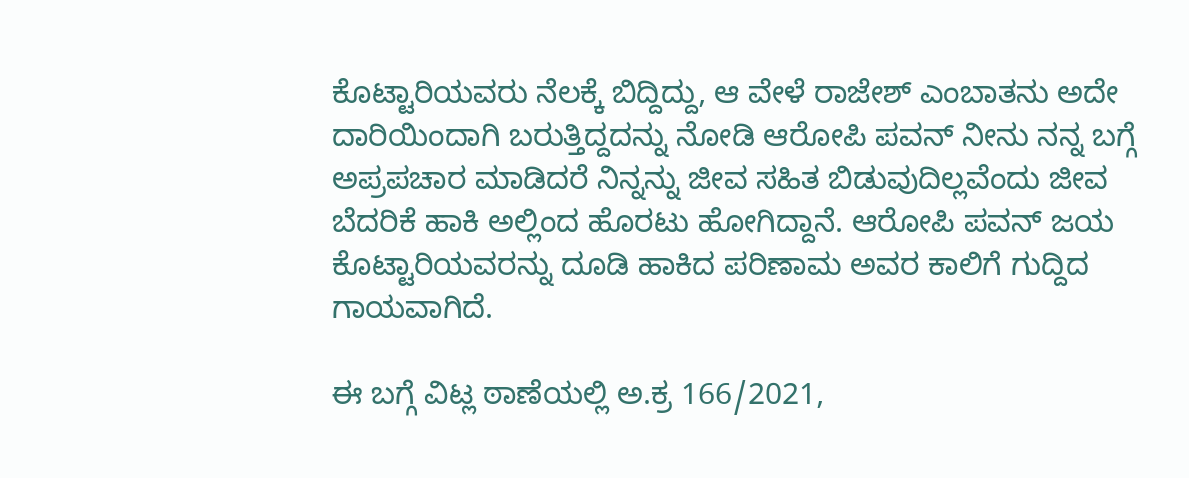ಕೊಟ್ಟಾರಿಯವರು ನೆಲಕ್ಕೆ ಬಿದ್ದಿದ್ದು, ಆ ವೇಳೆ ರಾಜೇಶ್ ಎಂಬಾತನು ಅದೇ ದಾರಿಯಿಂದಾಗಿ ಬರುತ್ತಿದ್ದದನ್ನು ನೋಡಿ ಆರೋಪಿ ಪವನ್ ನೀನು ನನ್ನ ಬಗ್ಗೆ ಅಪ್ರಪಚಾರ ಮಾಡಿದರೆ ನಿನ್ನನ್ನು ಜೀವ ಸಹಿತ ಬಿಡುವುದಿಲ್ಲವೆಂದು ಜೀವ ಬೆದರಿಕೆ ಹಾಕಿ ಅಲ್ಲಿಂದ ಹೊರಟು ಹೋಗಿದ್ದಾನೆ. ಆರೋಪಿ ಪವನ್ ಜಯ ಕೊಟ್ಟಾರಿಯವರನ್ನು ದೂಡಿ ಹಾಕಿದ ಪರಿಣಾಮ ಅವರ ಕಾಲಿಗೆ ಗುದ್ದಿದ ಗಾಯವಾಗಿದೆ.

ಈ ಬಗ್ಗೆ ವಿಟ್ಲ ಠಾಣೆಯಲ್ಲಿ ಅ.ಕ್ರ 166/2021,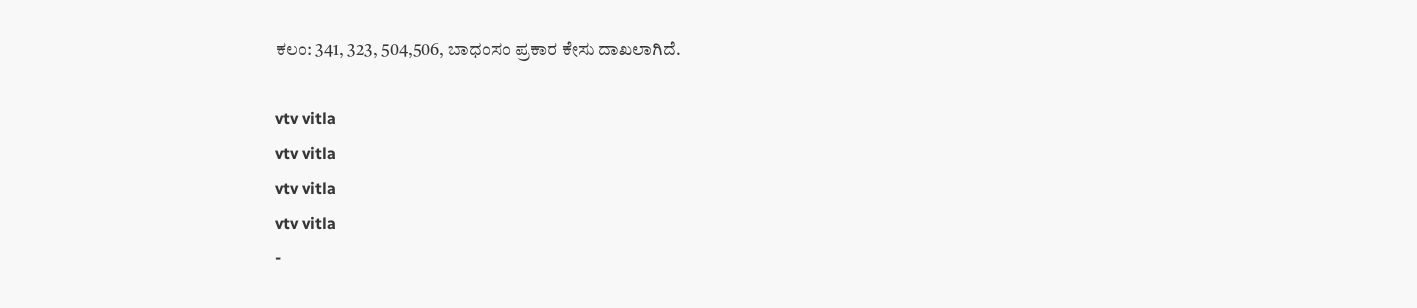ಕಲಂ: 341, 323, 504,506, ಬಾಧಂಸಂ ಪ್ರಕಾರ ಕೇಸು ದಾಖಲಾಗಿದೆ.

vtv vitla
vtv vitla
vtv vitla
vtv vitla
-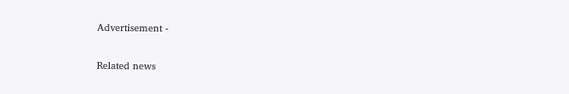Advertisement -

Related news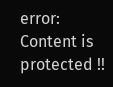error: Content is protected !!